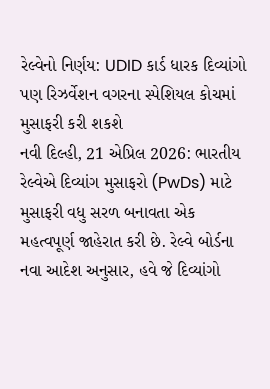રેલ્વેનો નિર્ણય: UDID કાર્ડ ધારક દિવ્યાંગો પણ રિઝર્વેશન વગરના સ્પેશિયલ કોચમાં મુસાફરી કરી શકશે
નવી દિલ્હી, 21 એપ્રિલ 2026: ભારતીય રેલ્વેએ દિવ્યાંગ મુસાફરો (PwDs) માટે મુસાફરી વધુ સરળ બનાવતા એક મહત્વપૂર્ણ જાહેરાત કરી છે. રેલ્વે બોર્ડના નવા આદેશ અનુસાર, હવે જે દિવ્યાંગો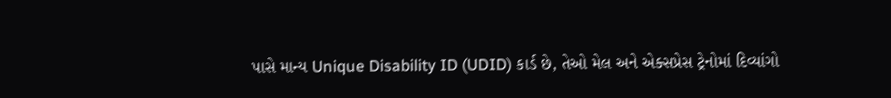પાસે માન્ય Unique Disability ID (UDID) કાર્ડ છે, તેઓ મેલ અને એક્સપ્રેસ ટ્રેનોમાં દિવ્યાંગો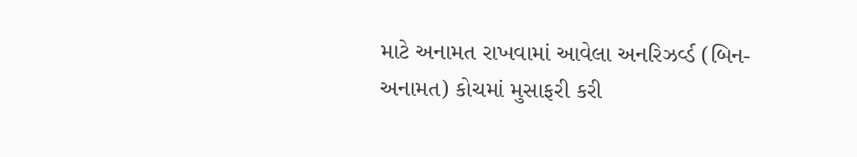માટે અનામત રાખવામાં આવેલા અનરિઝર્વ્ડ (બિન-અનામત) કોચમાં મુસાફરી કરી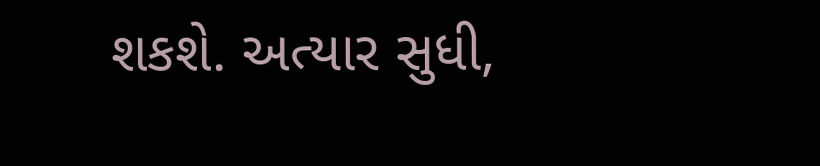શકશે. અત્યાર સુધી,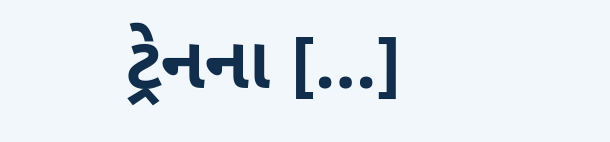ટ્રેનના […]